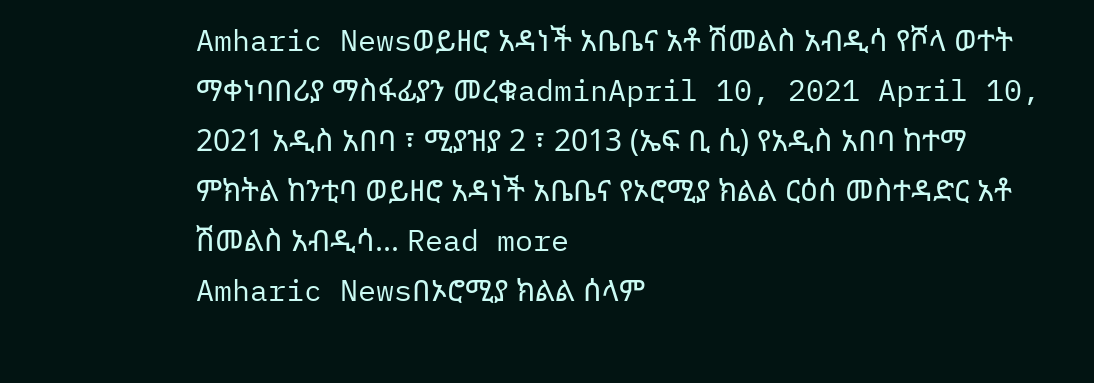Amharic Newsወይዘሮ አዳነች አቤቤና አቶ ሽመልስ አብዲሳ የሾላ ወተት ማቀነባበሪያ ማስፋፊያን መረቁadminApril 10, 2021 April 10, 2021 አዲስ አበባ ፣ ሚያዝያ 2 ፣ 2013 (ኤፍ ቢ ሲ) የአዲስ አበባ ከተማ ምክትል ከንቲባ ወይዘሮ አዳነች አቤቤና የኦሮሚያ ክልል ርዕሰ መስተዳድር አቶ ሽመልስ አብዲሳ... Read more
Amharic Newsበኦሮሚያ ክልል ሰላም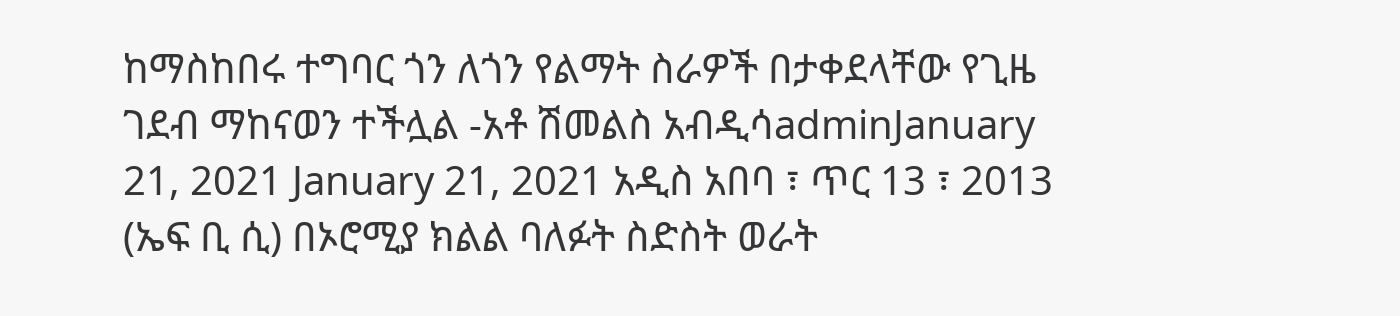ከማስከበሩ ተግባር ጎን ለጎን የልማት ስራዎች በታቀደላቸው የጊዜ ገደብ ማከናወን ተችሏል -አቶ ሽመልስ አብዲሳadminJanuary 21, 2021 January 21, 2021 አዲስ አበባ ፣ ጥር 13 ፣ 2013 (ኤፍ ቢ ሲ) በኦሮሚያ ክልል ባለፉት ስድስት ወራት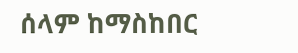ሰላም ከማስከበር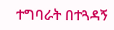ተግባራት በተጓዳኝ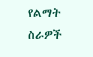የልማት ስራዎች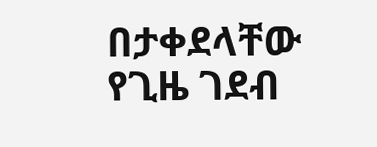በታቀደላቸው የጊዜ ገደብ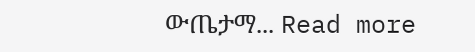ውጤታማ... Read more